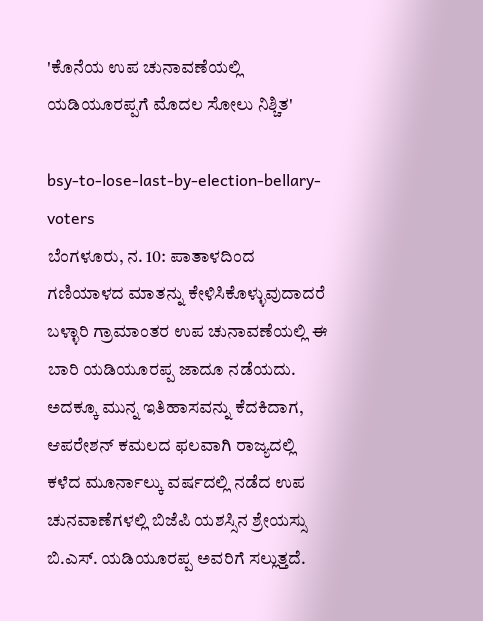'ಕೊನೆಯ ಉಪ ಚುನಾವಣೆಯಲ್ಲಿ ಯಡಿಯೂರಪ್ಪಗೆ ಮೊದಲ ಸೋಲು ನಿಶ್ಚಿತ'

bsy-to-lose-last-by-election-bellary-voters
ಬೆಂಗಳೂರು, ನ. 10: ಪಾತಾಳದಿಂದ ಗಣಿಯಾಳದ ಮಾತನ್ನು ಕೇಳಿಸಿಕೊಳ್ಳುವುದಾದರೆ ಬಳ್ಳಾರಿ ಗ್ರಾಮಾಂತರ ಉಪ ಚುನಾವಣೆಯಲ್ಲಿ ಈ ಬಾರಿ ಯಡಿಯೂರಪ್ಪ ಜಾದೂ ನಡೆಯದು. ಅದಕ್ಕೂ ಮುನ್ನ ಇತಿಹಾಸವನ್ನು ಕೆದಕಿದಾಗ, ಆಪರೇಶನ್ ಕಮಲದ ಫಲವಾಗಿ ರಾಜ್ಯದಲ್ಲಿ ಕಳೆದ ಮೂರ್ನಾಲ್ಕು ವರ್ಷದಲ್ಲಿ ನಡೆದ ಉಪ ಚುನವಾಣೆಗಳಲ್ಲಿ ಬಿಜೆಪಿ ಯಶಸ್ಸಿನ ಶ್ರೇಯಸ್ಸು ಬಿ.ಎಸ್. ಯಡಿಯೂರಪ್ಪ ಅವರಿಗೆ ಸಲ್ಲುತ್ತದೆ.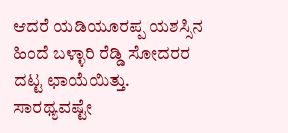ಆದರೆ ಯಡಿಯೂರಪ್ಪ ಯಶಸ್ಸಿನ ಹಿಂದೆ ಬಳ್ಳಾರಿ ರೆಡ್ಡಿ ಸೋದರರ ದಟ್ಟ ಛಾಯೆಯಿತ್ತು. ಸಾರಥ್ಯವಷ್ಟೇ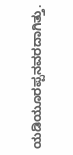ಯಡಿಯೂರಪ್ಪನವರದಾಗಿತ್ತು.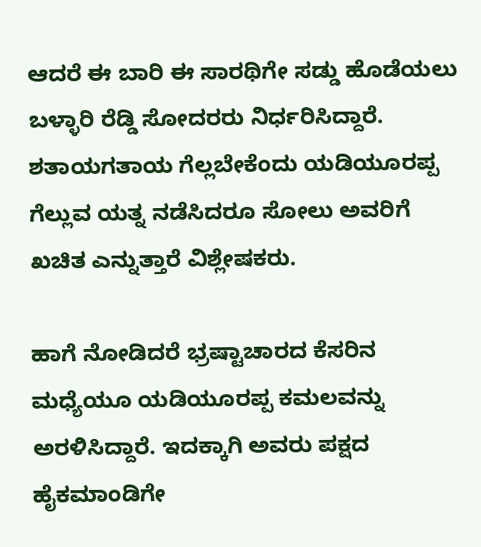ಆದರೆ ಈ ಬಾರಿ ಈ ಸಾರಥಿಗೇ ಸಡ್ಡು ಹೊಡೆಯಲು ಬಳ್ಳಾರಿ ರೆಡ್ಡಿ ಸೋದರರು ನಿರ್ಧರಿಸಿದ್ದಾರೆ. ಶತಾಯಗತಾಯ ಗೆಲ್ಲಬೇಕೆಂದು ಯಡಿಯೂರಪ್ಪ ಗೆಲ್ಲುವ ಯತ್ನ ನಡೆಸಿದರೂ ಸೋಲು ಅವರಿಗೆ ಖಚಿತ ಎನ್ನುತ್ತಾರೆ ವಿಶ್ಲೇಷಕರು.

ಹಾಗೆ ನೋಡಿದರೆ ಭ್ರಷ್ಟಾಚಾರದ ಕೆಸರಿನ ಮಧ್ಯೆಯೂ ಯಡಿಯೂರಪ್ಪ ಕಮಲವನ್ನು ಅರಳಿಸಿದ್ದಾರೆ. ಇದಕ್ಕಾಗಿ ಅವರು ಪಕ್ಷದ ಹೈಕಮಾಂಡಿಗೇ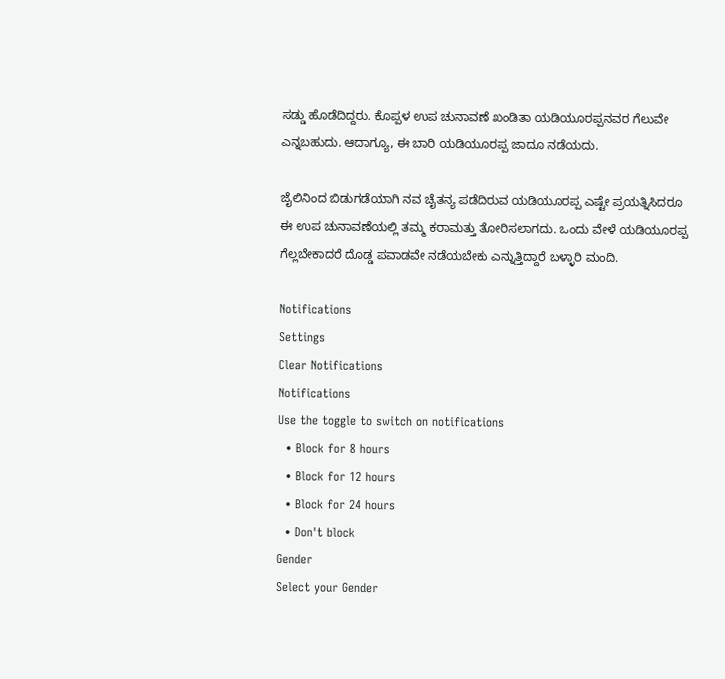ಸಡ್ಡು ಹೊಡೆದಿದ್ದರು. ಕೊಪ್ಪಳ ಉಪ ಚುನಾವಣೆ ಖಂಡಿತಾ ಯಡಿಯೂರಪ್ಪನವರ ಗೆಲುವೇ ಎನ್ನಬಹುದು. ಆದಾಗ್ಯೂ, ಈ ಬಾರಿ ಯಡಿಯೂರಪ್ಪ ಜಾದೂ ನಡೆಯದು.

ಜೈಲಿನಿಂದ ಬಿಡುಗಡೆಯಾಗಿ ನವ ಚೈತನ್ಯ ಪಡೆದಿರುವ ಯಡಿಯೂರಪ್ಪ ಎಷ್ಟೇ ಪ್ರಯತ್ನಿಸಿದರೂ ಈ ಉಪ ಚುನಾವಣೆಯಲ್ಲಿ ತಮ್ಮ ಕರಾಮತ್ತು ತೋರಿಸಲಾಗದು. ಒಂದು ವೇಳೆ ಯಡಿಯೂರಪ್ಪ ಗೆಲ್ಲಬೇಕಾದರೆ ದೊಡ್ಡ ಪವಾಡವೇ ನಡೆಯಬೇಕು ಎನ್ನುತ್ತಿದ್ದಾರೆ ಬಳ್ಳಾರಿ ಮಂದಿ.

Notifications
Settings
Clear Notifications
Notifications
Use the toggle to switch on notifications
  • Block for 8 hours
  • Block for 12 hours
  • Block for 24 hours
  • Don't block
Gender
Select your Gender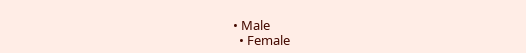• Male
  • Female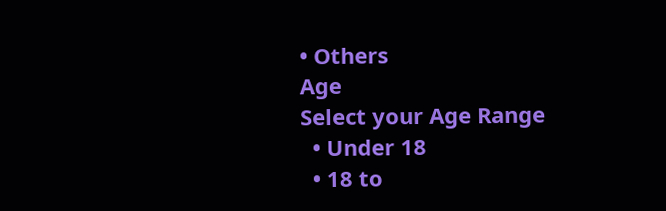• Others
Age
Select your Age Range
  • Under 18
  • 18 to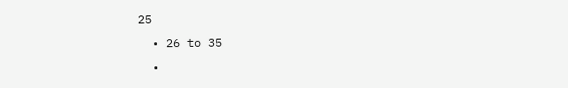25
  • 26 to 35
  •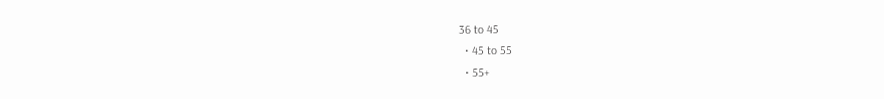36 to 45
  • 45 to 55
  • 55+